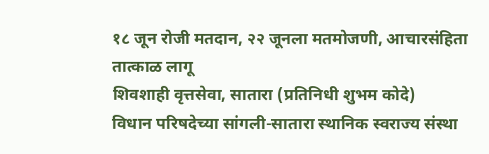१८ जून रोजी मतदान, २२ जूनला मतमोजणी, आचारसंहिता तात्काळ लागू
शिवशाही वृत्तसेवा, सातारा (प्रतिनिधी शुभम कोदे)
विधान परिषदेच्या सांगली-सातारा स्थानिक स्वराज्य संस्था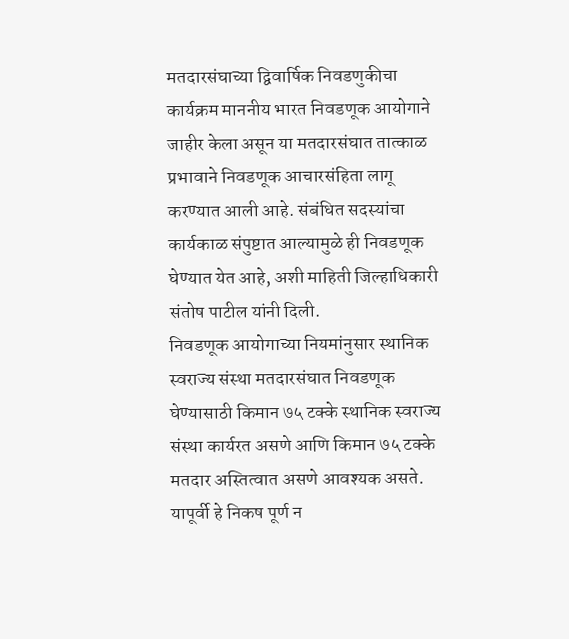मतदारसंघाच्या द्विवार्षिक निवडणुकीचा कार्यक्रम माननीय भारत निवडणूक आयोगाने जाहीर केला असून या मतदारसंघात तात्काळ प्रभावाने निवडणूक आचारसंहिता लागू करण्यात आली आहे. संबंधित सदस्यांचा कार्यकाळ संपुष्टात आल्यामुळे ही निवडणूक घेण्यात येत आहे, अशी माहिती जिल्हाधिकारी संतोष पाटील यांनी दिली.
निवडणूक आयोगाच्या नियमांनुसार स्थानिक स्वराज्य संस्था मतदारसंघात निवडणूक घेण्यासाठी किमान ७५ टक्के स्थानिक स्वराज्य संस्था कार्यरत असणे आणि किमान ७५ टक्के मतदार अस्तित्वात असणे आवश्यक असते. यापूर्वी हे निकष पूर्ण न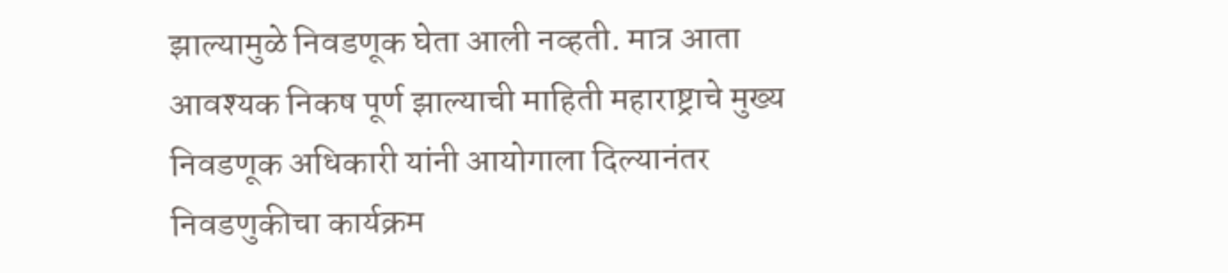झाल्यामुळे निवडणूक घेता आली नव्हती. मात्र आता आवश्यक निकष पूर्ण झाल्याची माहिती महाराष्ट्राचे मुख्य निवडणूक अधिकारी यांनी आयोगाला दिल्यानंतर निवडणुकीचा कार्यक्रम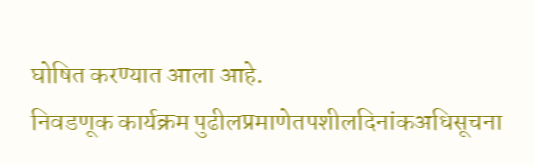घोषित करण्यात आला आहे.
निवडणूक कार्यक्रम पुढीलप्रमाणेतपशीलदिनांकअधिसूचना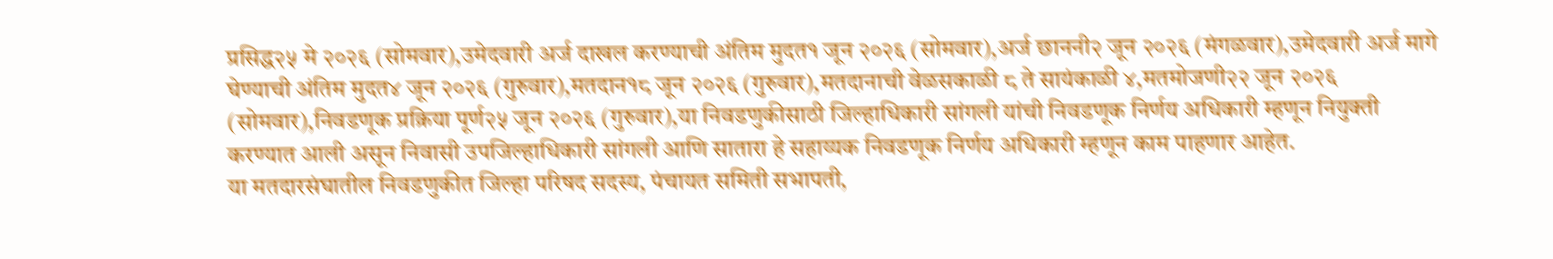प्रसिद्ध२५ मे २०२६ (सोमवार),उमेदवारी अर्ज दाखल करण्याची अंतिम मुदत१ जून २०२६ (सोमवार),अर्ज छाननी२ जून २०२६ (मंगळवार),उमेदवारी अर्ज मागे घेण्याची अंतिम मुदत४ जून २०२६ (गुरुवार),मतदान१८ जून २०२६ (गुरुवार),मतदानाची वेळसकाळी ८ ते सायंकाळी ४,मतमोजणी२२ जून २०२६ (सोमवार),निवडणूक प्रक्रिया पूर्ण२५ जून २०२६ (गुरुवार),या निवडणुकीसाठी जिल्हाधिकारी सांगली यांची निवडणूक निर्णय अधिकारी म्हणून नियुक्ती करण्यात आली असून निवासी उपजिल्हाधिकारी सांगली आणि सातारा हे सहाय्यक निवडणूक निर्णय अधिकारी म्हणून काम पाहणार आहेत.
या मतदारसंघातील निवडणुकीत जिल्हा परिषद सदस्य, पंचायत समिती सभापती,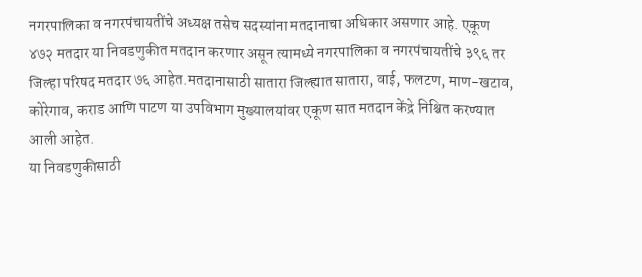नगरपालिका व नगरपंचायतींचे अध्यक्ष तसेच सदस्यांना मतदानाचा अधिकार असणार आहे. एकूण ४७२ मतदार या निवडणुकीत मतदान करणार असून त्यामध्ये नगरपालिका व नगरपंचायतींचे ३९६ तर जिल्हा परिषद मतदार ७६ आहेत.मतदानासाठी सातारा जिल्ह्यात सातारा, वाई, फलटण, माण-खटाव, कोरेगाव, कराड आणि पाटण या उपविभाग मुख्यालयांवर एकूण सात मतदान केंद्रे निश्चित करण्यात आली आहेत.
या निवडणुकीसाठी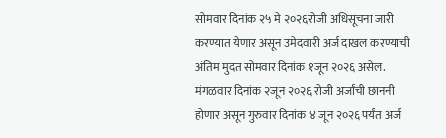सोमवार दिनांक २५ मे २०२६रोजी अधिसूचना जारी करण्यात येणार असून उमेदवारी अर्ज दाखल करण्याची अंतिम मुदत सोमवार दिनांक १जून २०२६ असेल. मंगळवार दिनांक २जून २०२६ रोजी अर्जांची छाननी होणार असून गुरुवार दिनांक ४ जून २०२६ पर्यंत अर्ज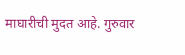माघारीची मुदत आहे. गुरुवार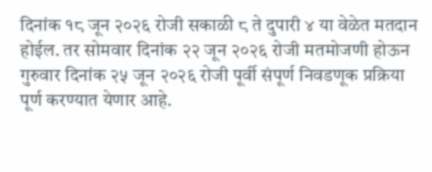दिनांक १८ जून २०२६ रोजी सकाळी ८ ते दुपारी ४ या वेळेत मतदान होईल. तर सोमवार दिनांक २२ जून २०२६ रोजी मतमोजणी होऊन गुरुवार दिनांक २५ जून २०२६ रोजी पूर्वी संपूर्ण निवडणूक प्रक्रिया पूर्ण करण्यात येणार आहे.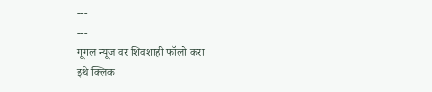---
---
गूगल न्यूज वर शिवशाही फॉलो करा
इथे क्लिक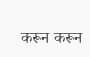करून करून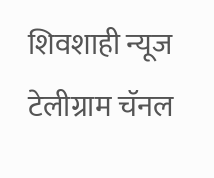शिवशाही न्यूज टेलीग्राम चॅनल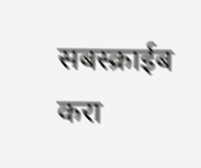सबस्क्राईब करा